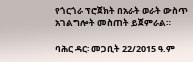የጎርጎራ ፕሮጀክት በአራት ወራት ውስጥ አገልግሎት መስጠት ይጀምራል።

ባሕር ዳር፡ መጋቢት 22/2015 ዓ.ም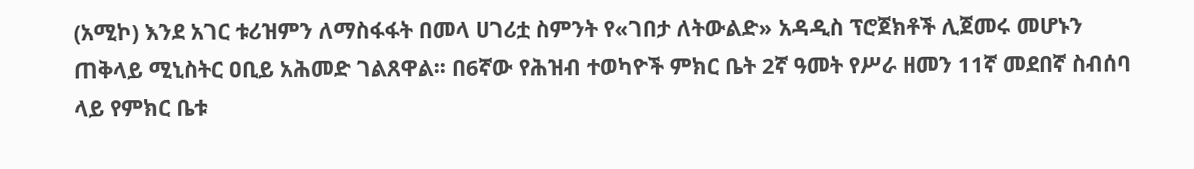(አሚኮ) እንደ አገር ቱሪዝምን ለማስፋፋት በመላ ሀገሪቷ ስምንት የ«ገበታ ለትውልድ» አዳዲስ ፕሮጀክቶች ሊጀመሩ መሆኑን ጠቅላይ ሚኒስትር ዐቢይ አሕመድ ገልጸዋል፡፡ በ6ኛው የሕዝብ ተወካዮች ምክር ቤት 2ኛ ዓመት የሥራ ዘመን 11ኛ መደበኛ ስብሰባ ላይ የምክር ቤቱ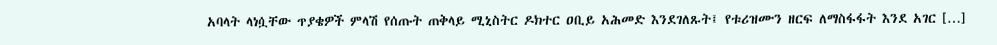አባላት ላነሷቸው ጥያቄዎች ምላሽ የሰጡት ጠቅላይ ሚኒስትር ዶክተር ዐቢይ አሕመድ እንደገለጹት፤ የቱሪዝሙን ዘርፍ ለማስፋፋት እንደ አገር […]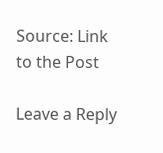Source: Link to the Post

Leave a Reply